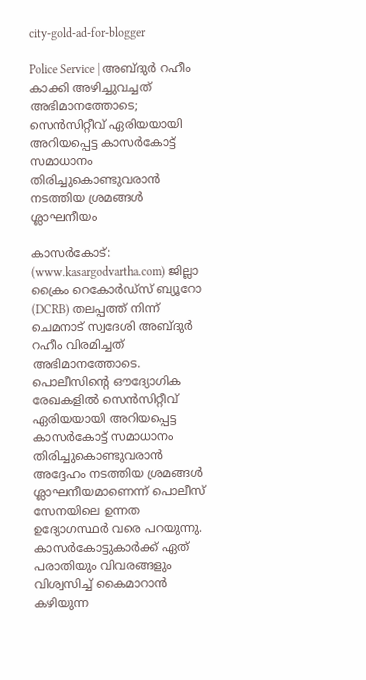city-gold-ad-for-blogger

Police Service | അബ്ദുര്‍ റഹീം കാക്കി അഴിച്ചുവച്ചത് അഭിമാനത്തോടെ; സെന്‍സിറ്റീവ് ഏരിയയായി അറിയപ്പെട്ട കാസര്‍കോട്ട് സമാധാനം തിരിച്ചുകൊണ്ടുവരാന്‍ നടത്തിയ ശ്രമങ്ങള്‍ ശ്ലാഘനീയം

കാസര്‍കോട്: (www.kasargodvartha.com) ജില്ലാ ക്രൈം റെകോര്‍ഡ്സ് ബ്യൂറോ (DCRB) തലപ്പത്ത് നിന്ന് ചെമനാട് സ്വദേശി അബ്ദുര്‍ റഹീം വിരമിച്ചത് അഭിമാനത്തോടെ. പൊലീസിന്റെ ഔദ്യോഗിക രേഖകളില്‍ സെന്‍സിറ്റീവ് ഏരിയയായി അറിയപ്പെട്ട കാസര്‍കോട്ട് സമാധാനം തിരിച്ചുകൊണ്ടുവരാന്‍ അദ്ദേഹം നടത്തിയ ശ്രമങ്ങള്‍ ശ്ലാഘനീയമാണെന്ന് പൊലീസ് സേനയിലെ ഉന്നത ഉദ്യോഗസ്ഥര്‍ വരെ പറയുന്നു. കാസര്‍കോട്ടുകാര്‍ക്ക് ഏത് പരാതിയും വിവരങ്ങളും വിശ്വസിച്ച് കൈമാറാന്‍ കഴിയുന്ന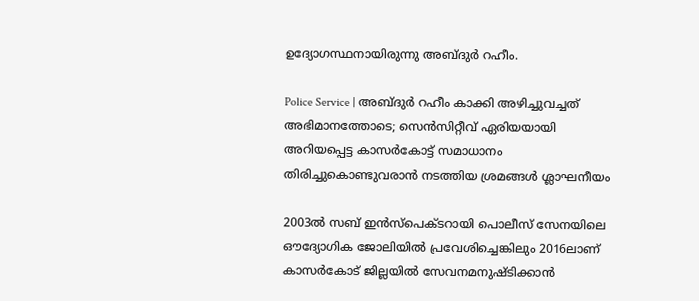ഉദ്യോഗസ്ഥനായിരുന്നു അബ്ദുര്‍ റഹീം.

Police Service | അബ്ദുര്‍ റഹീം കാക്കി അഴിച്ചുവച്ചത് അഭിമാനത്തോടെ; സെന്‍സിറ്റീവ് ഏരിയയായി അറിയപ്പെട്ട കാസര്‍കോട്ട് സമാധാനം തിരിച്ചുകൊണ്ടുവരാന്‍ നടത്തിയ ശ്രമങ്ങള്‍ ശ്ലാഘനീയം

2003ല്‍ സബ് ഇന്‍സ്‌പെക്ടറായി പൊലീസ് സേനയിലെ ഔദ്യോഗിക ജോലിയില്‍ പ്രവേശിച്ചെങ്കിലും 2016ലാണ് കാസര്‍കോട് ജില്ലയില്‍ സേവനമനുഷ്ടിക്കാന്‍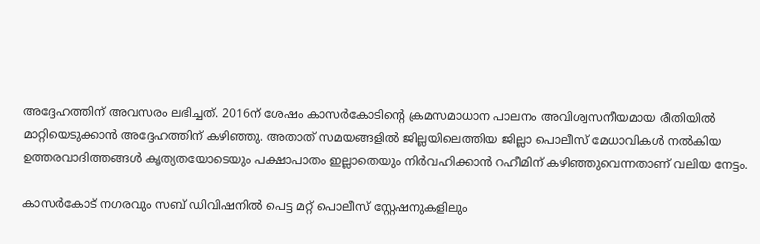അദ്ദേഹത്തിന് അവസരം ലഭിച്ചത്. 2016ന് ശേഷം കാസര്‍കോടിന്റെ ക്രമസമാധാന പാലനം അവിശ്വസനീയമായ രീതിയില്‍ മാറ്റിയെടുക്കാന്‍ അദ്ദേഹത്തിന് കഴിഞ്ഞു. അതാത് സമയങ്ങളില്‍ ജില്ലയിലെത്തിയ ജില്ലാ പൊലീസ് മേധാവികള്‍ നല്‍കിയ ഉത്തരവാദിത്തങ്ങള്‍ കൃത്യതയോടെയും പക്ഷാപാതം ഇല്ലാതെയും നിര്‍വഹിക്കാന്‍ റഹീമിന് കഴിഞ്ഞുവെന്നതാണ് വലിയ നേട്ടം.

കാസര്‍കോട് നഗരവും സബ് ഡിവിഷനില്‍ പെട്ട മറ്റ് പൊലീസ് സ്റ്റേഷനുകളിലും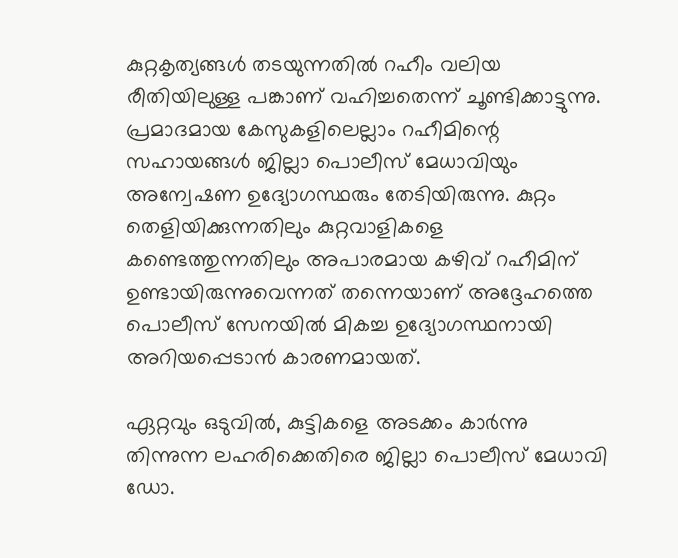കുറ്റകൃത്യങ്ങള്‍ തടയുന്നതില്‍ റഹീം വലിയ രീതിയിലുള്ള പങ്കാണ് വഹിച്ചതെന്ന് ചൂണ്ടിക്കാട്ടുന്നു. പ്രമാദമായ കേസുകളിലെല്ലാം റഹീമിന്റെ സഹായങ്ങള്‍ ജില്ലാ പൊലീസ് മേധാവിയും അന്വേഷണ ഉദ്യോഗസ്ഥരും തേടിയിരുന്നു. കുറ്റം തെളിയിക്കുന്നതിലും കുറ്റവാളികളെ കണ്ടെത്തുന്നതിലും അപാരമായ കഴിവ് റഹീമിന് ഉണ്ടായിരുന്നുവെന്നത് തന്നെയാണ് അദ്ദേഹത്തെ പൊലീസ് സേനയില്‍ മികച്ച ഉദ്യോഗസ്ഥനായി അറിയപ്പെടാന്‍ കാരണമായത്.

ഏറ്റവും ഒടുവില്‍, കുട്ടികളെ അടക്കം കാര്‍ന്നു തിന്നുന്ന ലഹരിക്കെതിരെ ജില്ലാ പൊലീസ് മേധാവി ഡോ.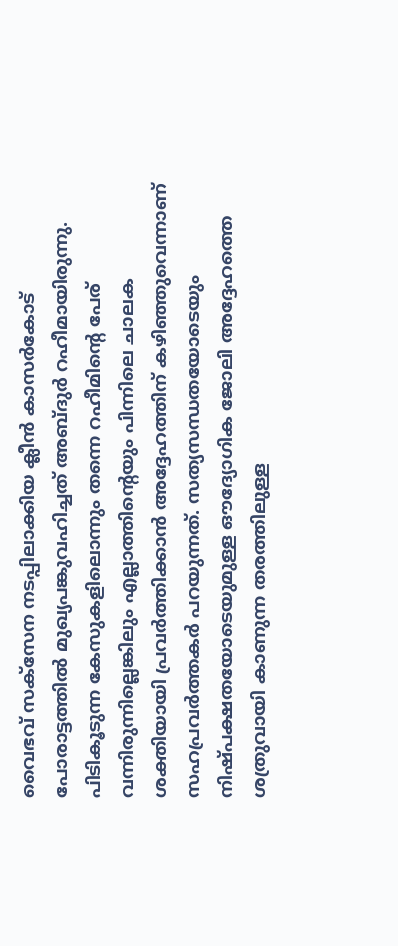വൈഭവ് സക്സേന നടപ്പിലാക്കിയ ക്ലീന്‍ കാസര്‍കോട് പോരാട്ടത്തില്‍ മുഖ്യപങ്കുവഹിച്ചത് അബ്ദുര്‍ റഹീമായിരുന്നു. പിടികൂടുന്ന കേസുകളിലൊന്നും തന്നെ റഹീമിന്റെ പേര് വന്നിരുന്നില്ലെങ്കിലും എല്ലാത്തിന്റെയും പിന്നിലെ ചാലക ശക്തിയായി പ്രവര്‍ത്തിക്കാന്‍ അദ്ദേഹത്തിന് കഴിഞ്ഞുവെന്നാണ് സഹപ്രവര്‍ത്തകര്‍ പറയുന്നത്. സത്യസന്ധതയോടെയും നിഷ്പക്ഷതയോടെയുമുള്ള ഔദ്യോഗിക ജോലി അദ്ദേഹത്തെ ശത്രുവായി കാണുന്ന തരത്തിലുള്ള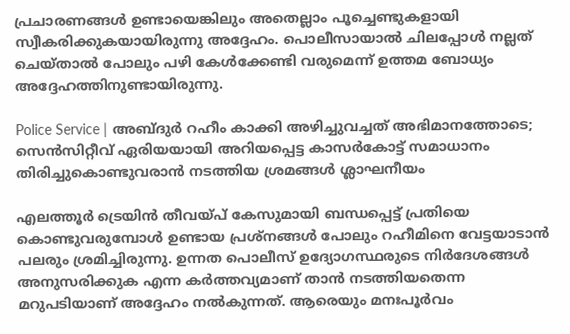പ്രചാരണങ്ങള്‍ ഉണ്ടായെങ്കിലും അതെല്ലാം പൂച്ചെണ്ടുകളായി സ്വീകരിക്കുകയായിരുന്നു അദ്ദേഹം. പൊലീസായാല്‍ ചിലപ്പോള്‍ നല്ലത് ചെയ്താല്‍ പോലും പഴി കേള്‍ക്കേണ്ടി വരുമെന്ന് ഉത്തമ ബോധ്യം അദ്ദേഹത്തിനുണ്ടായിരുന്നു.

Police Service | അബ്ദുര്‍ റഹീം കാക്കി അഴിച്ചുവച്ചത് അഭിമാനത്തോടെ; സെന്‍സിറ്റീവ് ഏരിയയായി അറിയപ്പെട്ട കാസര്‍കോട്ട് സമാധാനം തിരിച്ചുകൊണ്ടുവരാന്‍ നടത്തിയ ശ്രമങ്ങള്‍ ശ്ലാഘനീയം

എലത്തൂര്‍ ട്രെയിന്‍ തീവയ്പ് കേസുമായി ബന്ധപ്പെട്ട് പ്രതിയെ കൊണ്ടുവരുമ്പോള്‍ ഉണ്ടായ പ്രശ്‌നങ്ങള്‍ പോലും റഹീമിനെ വേട്ടയാടാന്‍ പലരും ശ്രമിച്ചിരുന്നു. ഉന്നത പൊലീസ് ഉദ്യോഗസ്ഥരുടെ നിര്‍ദേശങ്ങള്‍ അനുസരിക്കുക എന്ന കര്‍ത്തവ്യമാണ് താന്‍ നടത്തിയതെന്ന മറുപടിയാണ് അദ്ദേഹം നല്‍കുന്നത്. ആരെയും മനഃപൂര്‍വം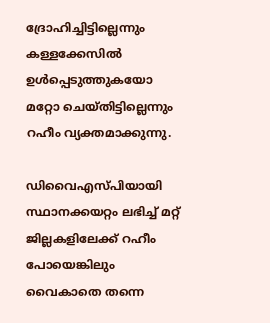ദ്രോഹിച്ചിട്ടില്ലെന്നും കള്ളക്കേസില്‍ ഉള്‍പ്പെടുത്തുകയോ മറ്റോ ചെയ്തിട്ടില്ലെന്നും റഹീം വ്യക്തമാക്കുന്നു.

ഡിവൈഎസ്പിയായി സ്ഥാനക്കയറ്റം ലഭിച്ച് മറ്റ് ജില്ലകളിലേക്ക് റഹീം പോയെങ്കിലും വൈകാതെ തന്നെ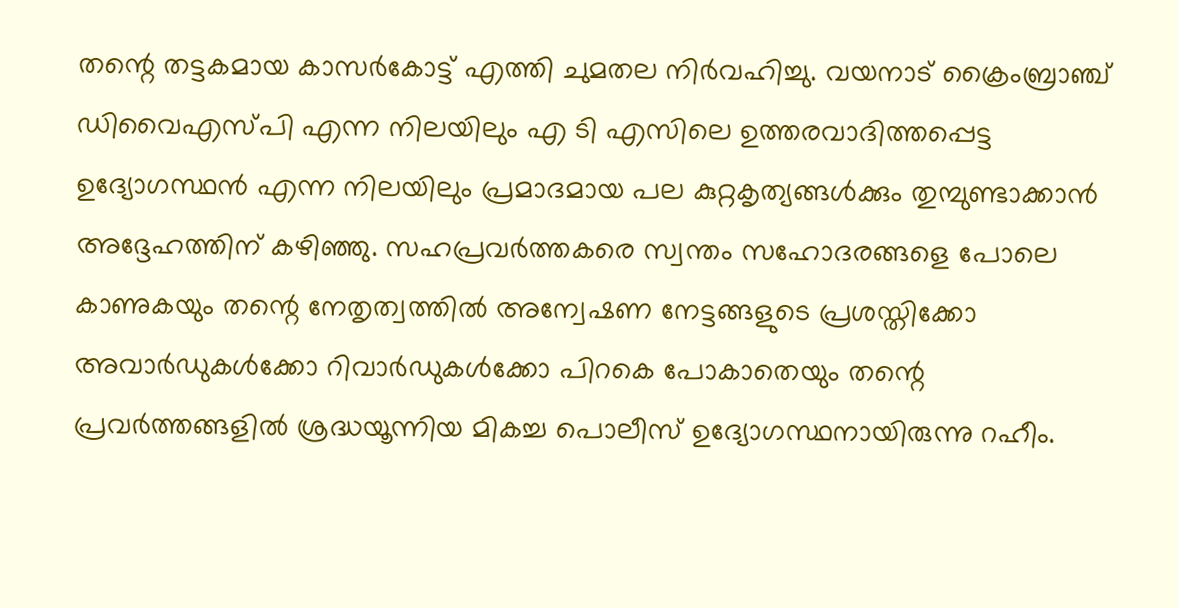തന്റെ തട്ടകമായ കാസര്‍കോട്ട് എത്തി ചുമതല നിര്‍വഹിച്ചു. വയനാട് ക്രൈംബ്രാഞ്ച് ഡിവൈഎസ്പി എന്ന നിലയിലും എ ടി എസിലെ ഉത്തരവാദിത്തപ്പെട്ട ഉദ്യോഗസ്ഥന്‍ എന്ന നിലയിലും പ്രമാദമായ പല കുറ്റകൃത്യങ്ങള്‍ക്കും തുമ്പുണ്ടാക്കാന്‍ അദ്ദേഹത്തിന് കഴിഞ്ഞു. സഹപ്രവര്‍ത്തകരെ സ്വന്തം സഹോദരങ്ങളെ പോലെ കാണുകയും തന്റെ നേതൃത്വത്തില്‍ അന്വേഷണ നേട്ടങ്ങളുടെ പ്രശസ്തിക്കോ അവാര്‍ഡുകള്‍ക്കോ റിവാര്‍ഡുകള്‍ക്കോ പിറകെ പോകാതെയും തന്റെ പ്രവര്‍ത്തങ്ങളില്‍ ശ്രദ്ധയൂന്നിയ മികച്ച പൊലീസ് ഉദ്യോഗസ്ഥനായിരുന്നു റഹീം.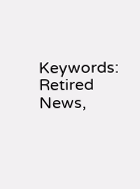Keywords: Retired News,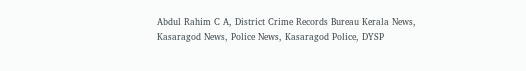Abdul Rahim C A, District Crime Records Bureau Kerala News, Kasaragod News, Police News, Kasaragod Police, DYSP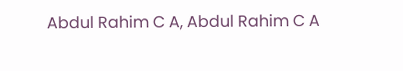Abdul Rahim C A, Abdul Rahim C A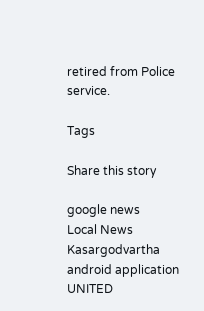retired from Police service.

Tags

Share this story

google news
Local News
Kasargodvartha android application
UNITED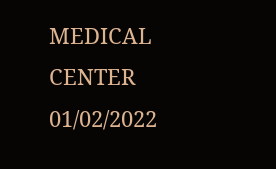MEDICAL CENTER 01/02/2022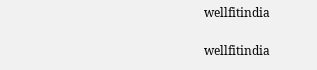wellfitindia

wellfitindia